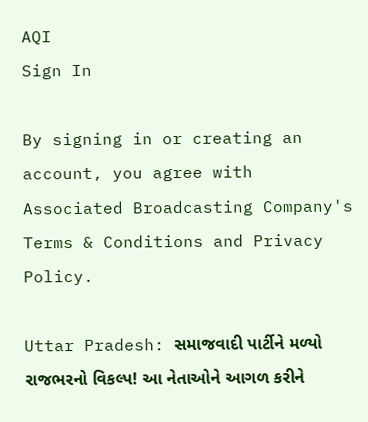AQI
Sign In

By signing in or creating an account, you agree with Associated Broadcasting Company's Terms & Conditions and Privacy Policy.

Uttar Pradesh: સમાજવાદી પાર્ટીને મળ્યો રાજભરનો વિકલ્પ! આ નેતાઓને આગળ કરીને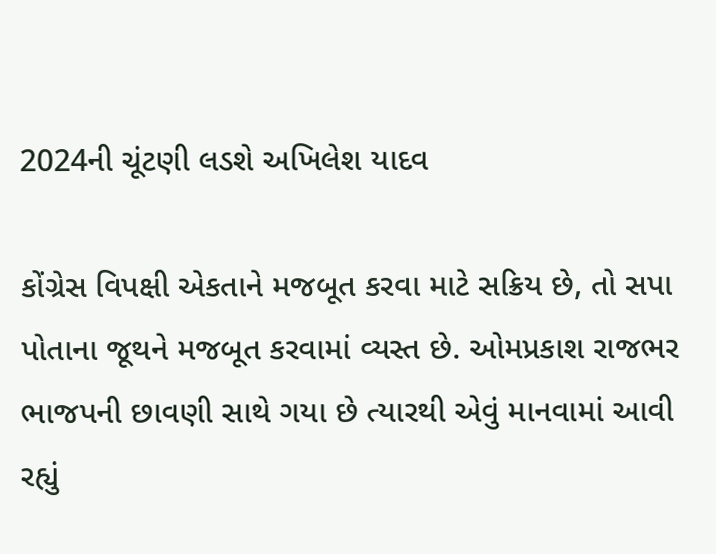2024ની ચૂંટણી લડશે અખિલેશ યાદવ

કોંગ્રેસ વિપક્ષી એકતાને મજબૂત કરવા માટે સક્રિય છે, તો સપા પોતાના જૂથને મજબૂત કરવામાં વ્યસ્ત છે. ઓમપ્રકાશ રાજભર ભાજપની છાવણી સાથે ગયા છે ત્યારથી એવું માનવામાં આવી રહ્યું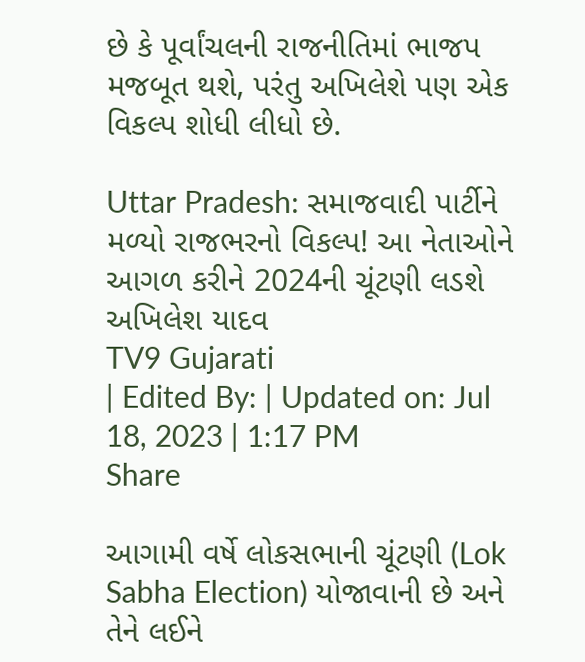છે કે પૂર્વાંચલની રાજનીતિમાં ભાજપ મજબૂત થશે, પરંતુ અખિલેશે પણ એક વિકલ્પ શોધી લીધો છે.

Uttar Pradesh: સમાજવાદી પાર્ટીને મળ્યો રાજભરનો વિકલ્પ! આ નેતાઓને આગળ કરીને 2024ની ચૂંટણી લડશે અખિલેશ યાદવ
TV9 Gujarati
| Edited By: | Updated on: Jul 18, 2023 | 1:17 PM
Share

આગામી વર્ષે લોકસભાની ચૂંટણી (Lok Sabha Election) યોજાવાની છે અને તેને લઈને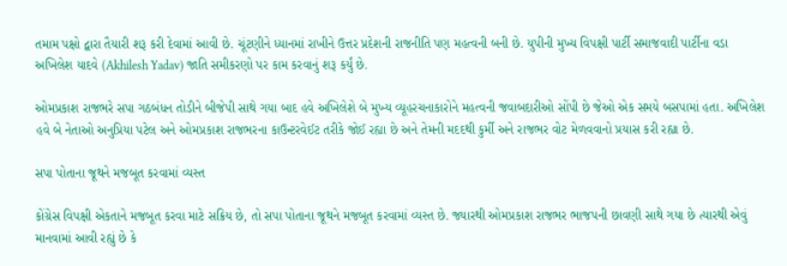તમામ પક્ષો દ્વારા તૈયારી શરૂ કરી દેવામાં આવી છે. ચૂંટણીને ધ્યાનમાં રાખીને ઉત્તર પ્રદેશની રાજનીતિ પણ મહત્વની બની છે. યુપીની મુખ્ય વિપક્ષી પાર્ટી સમાજવાદી પાર્ટીના વડા અખિલેશ યાદવે (Akhilesh Yadav) જાતિ સમીકરણો પર કામ કરવાનું શરૂ કર્યું છે.

ઓમપ્રકાશ રાજભરે સપા ગઠબંધન તોડીને બીજેપી સાથે ગયા બાદ હવે અખિલેશે બે મુખ્ય વ્યૂહરચનાકારોને મહત્વની જવાબદારીઓ સોંપી છે જેઓ એક સમયે બસપામાં હતા. અખિલેશ હવે બે નેતાઓ અનુપ્રિયા પટેલ અને ઓમપ્રકાશ રાજભરના કાઉન્ટરવેઈટ તરીકે જોઈ રહ્યા છે અને તેમની મદદથી કુર્મી અને રાજભર વોટ મેળવવાનો પ્રયાસ કરી રહ્યા છે.

સપા પોતાના જૂથને મજબૂત કરવામાં વ્યસ્ત

કોંગ્રેસ વિપક્ષી એકતાને મજબૂત કરવા માટે સક્રિય છે, તો સપા પોતાના જૂથને મજબૂત કરવામાં વ્યસ્ત છે. જ્યારથી ઓમપ્રકાશ રાજભર ભાજપની છાવણી સાથે ગયા છે ત્યારથી એવું માનવામાં આવી રહ્યું છે કે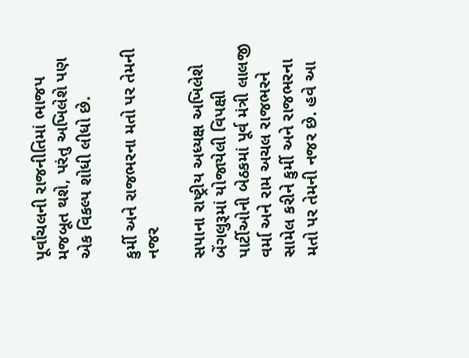પૂર્વાંચલની રાજનીતિમાં ભાજપ મજબૂત થશે, પરંતુ અખિલેશે પણ એક વિકલ્પ શોધી લીધો છે.

કુર્મી અને રાજભરના મતો પર તેમની નજર

સપાના રાષ્ટ્રીય અધ્યક્ષ અખિલેશે બેંગલુરૂમાં યોજાયેલી વિપક્ષી પાર્ટીઓની બેઠકમાં પૂર્વ મંત્રી લાલજી વર્મા અને રામ અચલ રાજભરને સામેલ કરીને કુર્મી અને રાજભરના મતો પર તેમની નજર છે. હવે આ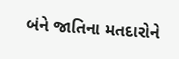બંને જાતિના મતદારોને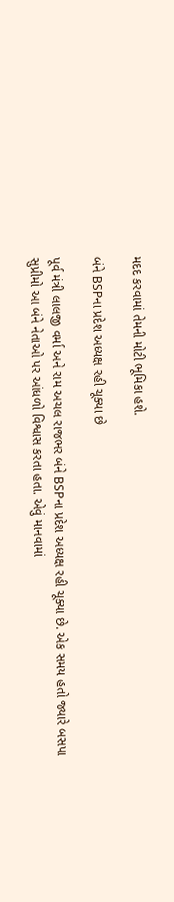મદદ કરવામાં તેમની મોટી ભૂમિકા હશે.

બંને BSPના પ્રદેશ અધ્યક્ષ રહી ચૂક્યા છે

પૂર્વ મંત્રી લાલજી વર્મા અને રામ અચલ રાજભર બંને BSPના પ્રદેશ અધ્યક્ષ રહી ચૂક્યા છે. એક સમય હતો જ્યારે બસપા સુપ્રીમો આ બંને નેતાઓ પર આંધળો વિશ્વાસ કરતા હતા. એવું માનવામાં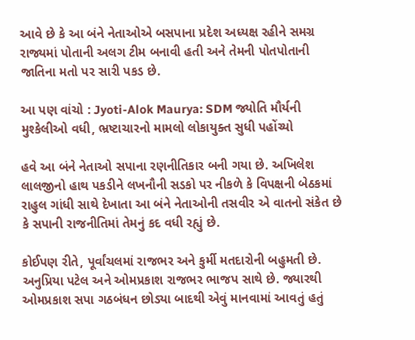આવે છે કે આ બંને નેતાઓએ બસપાના પ્રદેશ અધ્યક્ષ રહીને સમગ્ર રાજ્યમાં પોતાની અલગ ટીમ બનાવી હતી અને તેમની પોતપોતાની જાતિના મતો પર સારી પકડ છે.

આ પણ વાંચો : Jyoti-Alok Maurya: SDM જ્યોતિ મૌર્યની મુશ્કેલીઓ વધી, ભ્રષ્ટાચારનો મામલો લોકાયુક્ત સુધી પહોંચ્યો

હવે આ બંને નેતાઓ સપાના રણનીતિકાર બની ગયા છે. અખિલેશ લાલજીનો હાથ પકડીને લખનૌની સડકો પર નીકળે કે વિપક્ષની બેઠકમાં રાહુલ ગાંધી સાથે દેખાતા આ બંને નેતાઓની તસવીર એ વાતનો સંકેત છે કે સપાની રાજનીતિમાં તેમનું કદ વધી રહ્યું છે.

કોઈપણ રીતે, પૂર્વાંચલમાં રાજભર અને કુર્મી મતદારોની બહુમતી છે. અનુપ્રિયા પટેલ અને ઓમપ્રકાશ રાજભર ભાજપ સાથે છે. જ્યારથી ઓમપ્રકાશ સપા ગઠબંધન છોડ્યા બાદથી એવું માનવામાં આવતું હતું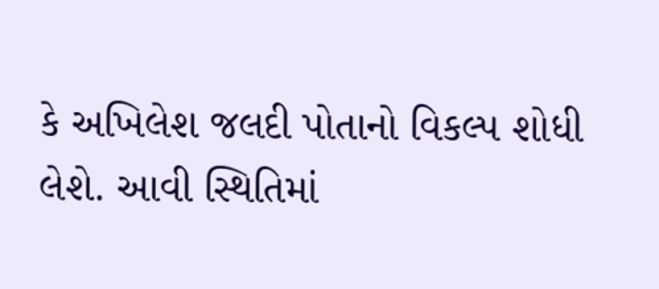કે અખિલેશ જલદી પોતાનો વિકલ્પ શોધી લેશે. આવી સ્થિતિમાં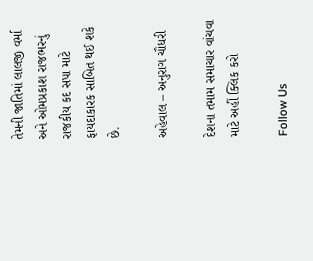તેમની જાતિમાં લાલજી વર્મા અને ઓમપ્રકાશ રાજભરનું રાજકીય કદ સપા માટે ફાયદાકારક સાબિત થઈ શકે છે.

અહેવાલ – અનુરાગ ચૌધરી

દેશના તમામ સમાચાર વાંચવા માટે અહીં ક્લિક કરો

Follow Us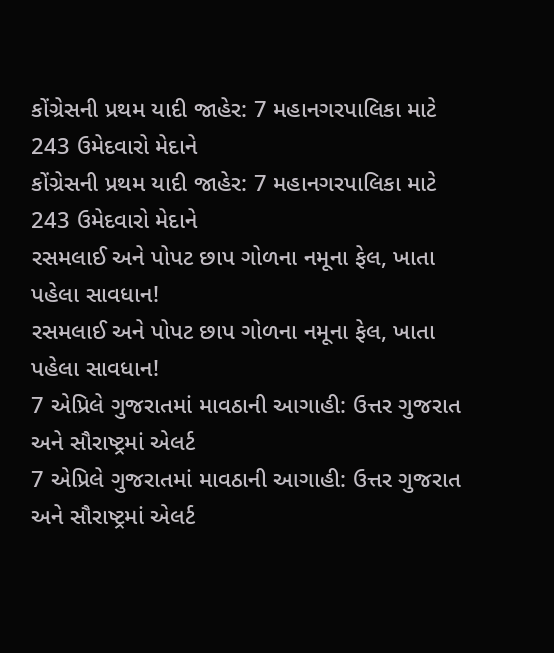કોંગ્રેસની પ્રથમ યાદી જાહેર: 7 મહાનગરપાલિકા માટે 243 ઉમેદવારો મેદાને
કોંગ્રેસની પ્રથમ યાદી જાહેર: 7 મહાનગરપાલિકા માટે 243 ઉમેદવારો મેદાને
રસમલાઈ અને પોપટ છાપ ગોળના નમૂના ફેલ, ખાતા પહેલા સાવધાન!
રસમલાઈ અને પોપટ છાપ ગોળના નમૂના ફેલ, ખાતા પહેલા સાવધાન!
7 એપ્રિલે ગુજરાતમાં માવઠાની આગાહી: ઉત્તર ગુજરાત અને સૌરાષ્ટ્રમાં એલર્ટ
7 એપ્રિલે ગુજરાતમાં માવઠાની આગાહી: ઉત્તર ગુજરાત અને સૌરાષ્ટ્રમાં એલર્ટ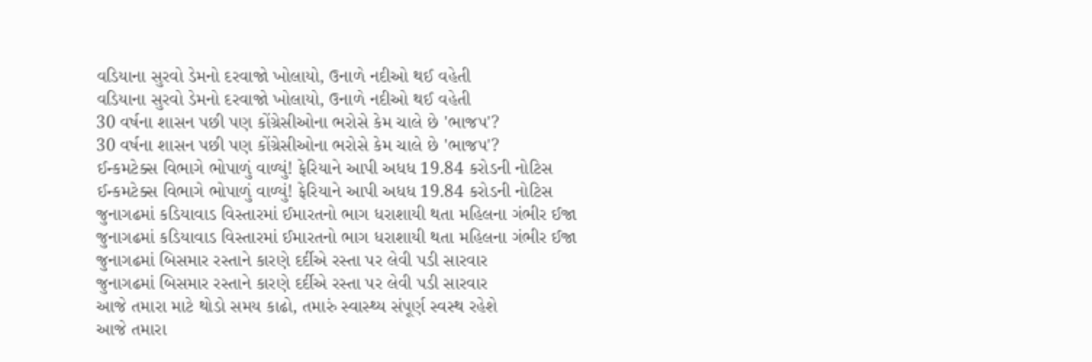વડિયાના સુરવો ડેમનો દરવાજો ખોલાયો, ઉનાળે નદીઓ થઈ વહેતી
વડિયાના સુરવો ડેમનો દરવાજો ખોલાયો, ઉનાળે નદીઓ થઈ વહેતી
30 વર્ષના શાસન પછી પણ કોંગ્રેસીઓના ભરોસે કેમ ચાલે છે 'ભાજપ'?
30 વર્ષના શાસન પછી પણ કોંગ્રેસીઓના ભરોસે કેમ ચાલે છે 'ભાજપ'?
ઈન્કમટેક્સ વિભાગે ભોપાળું વાળ્યું! ફેરિયાને આપી અધધ 19.84 કરોડની નોટિસ
ઈન્કમટેક્સ વિભાગે ભોપાળું વાળ્યું! ફેરિયાને આપી અધધ 19.84 કરોડની નોટિસ
જુનાગઢમાં કડિયાવાડ વિસ્તારમાં ઈમારતનો ભાગ ધરાશાયી થતા મહિલના ગંભીર ઈજા
જુનાગઢમાં કડિયાવાડ વિસ્તારમાં ઈમારતનો ભાગ ધરાશાયી થતા મહિલના ગંભીર ઈજા
જુનાગઢમાં બિસમાર રસ્તાને કારણે દર્દીએ રસ્તા પર લેવી પડી સારવાર
જુનાગઢમાં બિસમાર રસ્તાને કારણે દર્દીએ રસ્તા પર લેવી પડી સારવાર
આજે તમારા માટે થોડો સમય કાઢો, તમારું સ્વાસ્થ્ય સંપૂર્ણ સ્વસ્થ રહેશે
આજે તમારા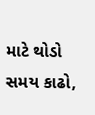માટે થોડો સમય કાઢો,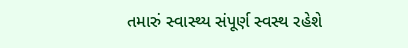તમારું સ્વાસ્થ્ય સંપૂર્ણ સ્વસ્થ રહેશે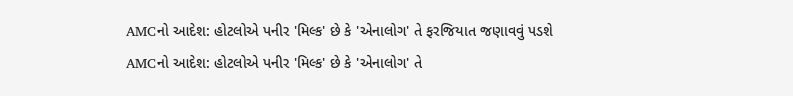AMCનો આદેશ: હોટલોએ પનીર 'મિલ્ક' છે કે 'એનાલોગ' તે ફરજિયાત જણાવવું પડશે
AMCનો આદેશ: હોટલોએ પનીર 'મિલ્ક' છે કે 'એનાલોગ' તે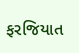ફરજિયાત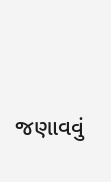જણાવવું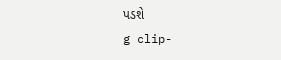પડશે
g clip-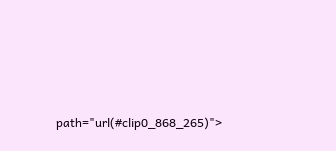path="url(#clip0_868_265)">